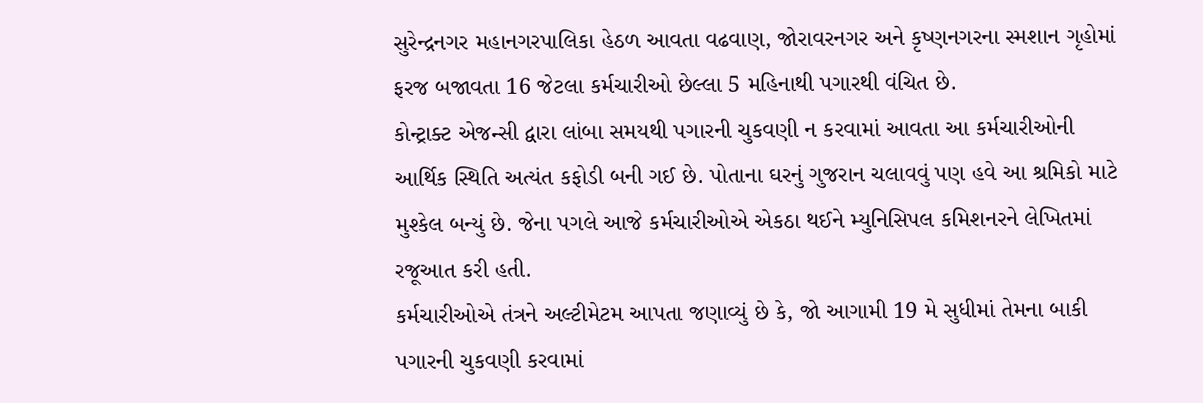સુરેન્દ્રનગર મહાનગરપાલિકા હેઠળ આવતા વઢવાણ, જોરાવરનગર અને કૃષ્ણનગરના સ્મશાન ગૃહોમાં ફરજ બજાવતા 16 જેટલા કર્મચારીઓ છેલ્લા 5 મહિનાથી પગારથી વંચિત છે.
કોન્ટ્રાક્ટ એજન્સી દ્વારા લાંબા સમયથી પગારની ચુકવણી ન કરવામાં આવતા આ કર્મચારીઓની આર્થિક સ્થિતિ અત્યંત કફોડી બની ગઈ છે. પોતાના ઘરનું ગુજરાન ચલાવવું પણ હવે આ શ્રમિકો માટે મુશ્કેલ બન્યું છે. જેના પગલે આજે કર્મચારીઓએ એકઠા થઈને મ્યુનિસિપલ કમિશનરને લેખિતમાં રજૂઆત કરી હતી.
કર્મચારીઓએ તંત્રને અલ્ટીમેટમ આપતા જણાવ્યું છે કે, જો આગામી 19 મે સુધીમાં તેમના બાકી પગારની ચુકવણી કરવામાં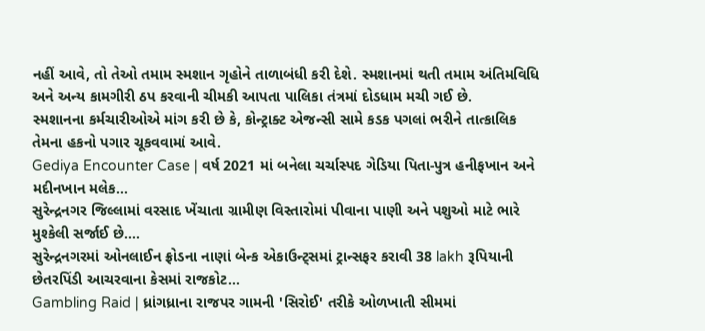નહીં આવે, તો તેઓ તમામ સ્મશાન ગૃહોને તાળાબંધી કરી દેશે. સ્મશાનમાં થતી તમામ અંતિમવિધિ અને અન્ય કામગીરી ઠપ કરવાની ચીમકી આપતા પાલિકા તંત્રમાં દોડધામ મચી ગઈ છે.
સ્મશાનના કર્મચારીઓએ માંગ કરી છે કે, કોન્ટ્રાક્ટ એજન્સી સામે કડક પગલાં ભરીને તાત્કાલિક તેમના હકનો પગાર ચૂકવવામાં આવે.
Gediya Encounter Case | વર્ષ 2021 માં બનેલા ચર્ચાસ્પદ ગેડિયા પિતા-પુત્ર હનીફખાન અને મદીનખાન મલેક…
સુરેન્દ્રનગર જિલ્લામાં વરસાદ ખેંચાતા ગ્રામીણ વિસ્તારોમાં પીવાના પાણી અને પશુઓ માટે ભારે મુશ્કેલી સર્જાઈ છે.…
સુરેન્દ્રનગરમાં ઓનલાઈન ફ્રોડના નાણાં બેન્ક એકાઉન્ટ્સમાં ટ્રાન્સફર કરાવી 38 lakh રૂપિયાની છેતરપિંડી આચરવાના કેસમાં રાજકોટ…
Gambling Raid | ધ્રાંગધ્રાના રાજપર ગામની 'સિરોઈ' તરીકે ઓળખાતી સીમમાં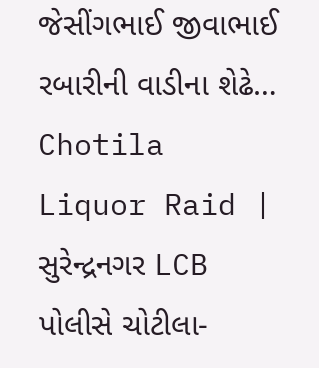જેસીંગભાઈ જીવાભાઈ રબારીની વાડીના શેઢે…
Chotila Liquor Raid | સુરેન્દ્રનગર LCB પોલીસે ચોટીલા-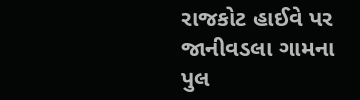રાજકોટ હાઈવે પર જાનીવડલા ગામના પુલ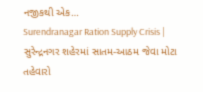નજીકથી એક…
Surendranagar Ration Supply Crisis | સુરેન્દ્રનગર શહેરમાં સાતમ-આઠમ જેવા મોટા તહેવારો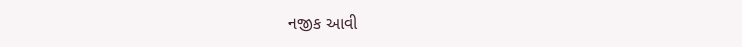નજીક આવી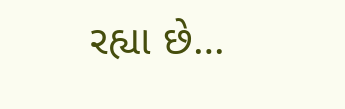રહ્યા છે…